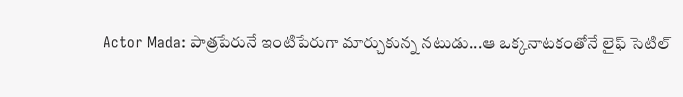Actor Mada: పాత్రపేరునే ఇంటిపేరుగా మార్చుకున్న నటుడు...ఆ ఒక్కనాటకంతోనే లైఫ్ సెటిల్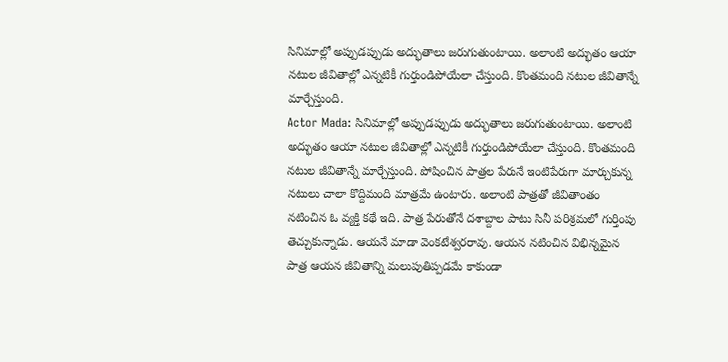సినిమాల్లో అప్పుడప్పుడు అద్భుతాలు జరుగుతుంటాయి. అలాంటి అద్భుతం ఆయా నటుల జీవితాల్లో ఎన్నటికీ గుర్తుండిపోయేలా చేస్తుంది. కొంతమంది నటుల జీవితాన్నే మార్చేస్తుంది.
Actor Mada: సినిమాల్లో అప్పుడప్పుడు అద్భుతాలు జరుగుతుంటాయి. అలాంటి అద్భుతం ఆయా నటుల జీవితాల్లో ఎన్నటికీ గుర్తుండిపోయేలా చేస్తుంది. కొంతమంది నటుల జీవితాన్నే మార్చేస్తుంది. పోషించిన పాత్రల పేరునే ఇంటిపేరుగా మార్చుకున్న నటులు చాలా కొద్దిమంది మాత్రమే ఉంటారు. అలాంటి పాత్రతో జీవితాంతం నటించిన ఓ వ్యక్తి కథే ఇది. పాత్ర పేరుతోనే దశాబ్దాల పాటు సినీ పరిశ్రమలో గుర్తింపు తెచ్చుకున్నాడు. ఆయనే మాడా వెంకటేశ్వరరావు. ఆయన నటించిన విభిన్నమైన పాత్ర ఆయన జీవితాన్ని మలుపుతిప్పడమే కాకుండా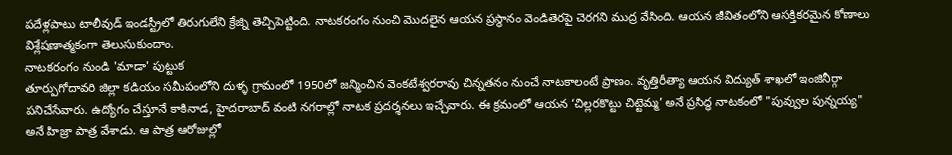పదేళ్లపాటు టాలీవుడ్ ఇండస్ట్రీలో తిరుగులేని క్రేజ్ని తెచ్చిపెట్టింది. నాటకరంగం నుంచి మొదలైన ఆయన ప్రస్థానం వెండితెరపై చెరగని ముద్ర వేసింది. ఆయన జీవితంలోని ఆసక్తికరమైన కోణాలు విశ్లేషణాత్మకంగా తెలుసుకుందాం.
నాటకరంగం నుండి 'మాడా' పుట్టుక
తూర్పుగోదావరి జిల్లా కడియం సమీపంలోని దుళ్ళ గ్రామంలో 1950లో జన్మించిన వెంకటేశ్వరరావు చిన్నతనం నుంచే నాటకాలంటే ప్రాణం. వృత్తిరీత్యా ఆయన విద్యుత్ శాఖలో ఇంజినీర్గా పనిచేసేవారు. ఉద్యోగం చేస్తూనే కాకినాడ, హైదరాబాద్ వంటి నగరాల్లో నాటక ప్రదర్శనలు ఇచ్చేవారు. ఈ క్రమంలో ఆయన ‘చిల్లరకొట్టు చిట్టెమ్మ’ అనే ప్రసిద్ధ నాటకంలో "పువ్వుల పున్నయ్య" అనే హిజ్రా పాత్ర వేశాడు. ఆ పాత్ర ఆరోజుల్లో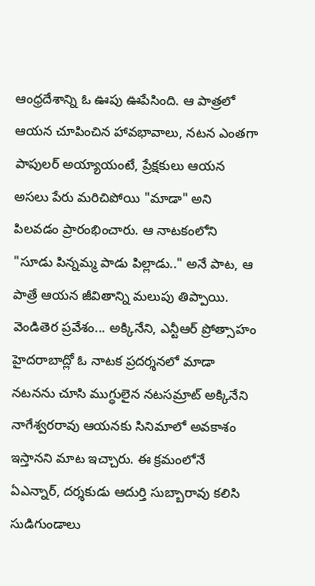ఆంధ్రదేశాన్ని ఓ ఊపు ఊపేసింది. ఆ పాత్రలో ఆయన చూపించిన హావభావాలు, నటన ఎంతగా పాపులర్ అయ్యాయంటే, ప్రేక్షకులు ఆయన అసలు పేరు మరిచిపోయి "మాడా" అని పిలవడం ప్రారంభించారు. ఆ నాటకంలోని "సూడు పిన్నమ్మ పాడు పిల్లాడు.." అనే పాట, ఆ పాత్రే ఆయన జీవితాన్ని మలుపు తిప్పాయి.
వెండితెర ప్రవేశం... అక్కినేని, ఎన్టీఆర్ ప్రోత్సాహం
హైదరాబాద్లో ఓ నాటక ప్రదర్శనలో మాడా నటనను చూసి ముగ్ధులైన నటసమ్రాట్ అక్కినేని నాగేశ్వరరావు ఆయనకు సినిమాలో అవకాశం ఇస్తానని మాట ఇచ్చారు. ఈ క్రమంలోనే ఏఎన్నార్, దర్శకుడు ఆదుర్తి సుబ్బారావు కలిసి సుడిగుండాలు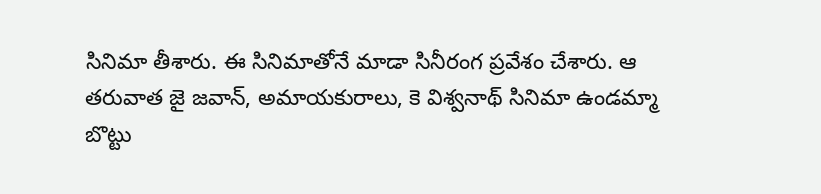సినిమా తీశారు. ఈ సినిమాతోనే మాడా సినీరంగ ప్రవేశం చేశారు. ఆ తరువాత జై జవాన్, అమాయకురాలు, కె విశ్వనాథ్ సినిమా ఉండమ్మా బొట్టు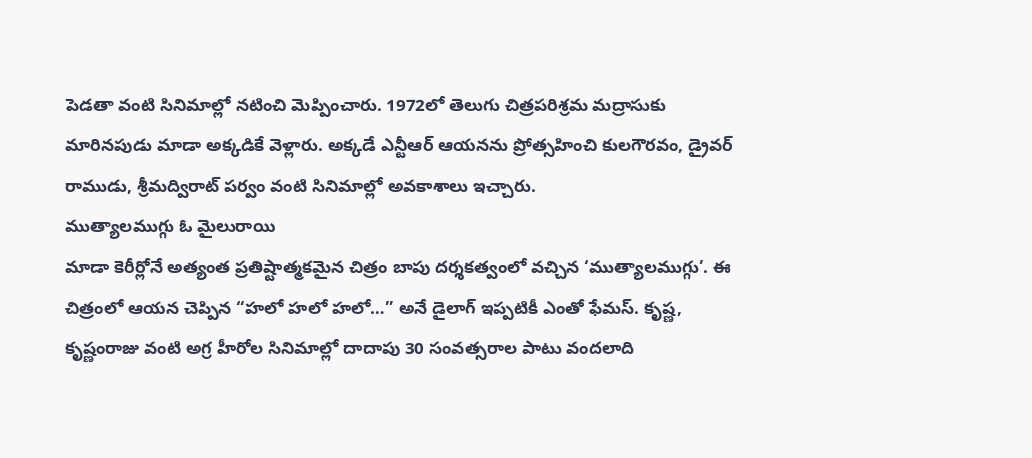పెడతా వంటి సినిమాల్లో నటించి మెప్పించారు. 1972లో తెలుగు చిత్రపరిశ్రమ మద్రాసుకు మారినపుడు మాడా అక్కడికే వెళ్లారు. అక్కడే ఎన్టీఆర్ ఆయనను ప్రోత్సహించి కులగౌరవం, డ్రైవర్ రాముడు, శ్రీమద్విరాట్ పర్వం వంటి సినిమాల్లో అవకాశాలు ఇచ్చారు.
ముత్యాలముగ్గు ఓ మైలురాయి
మాడా కెరీర్లోనే అత్యంత ప్రతిష్టాత్మకమైన చిత్రం బాపు దర్శకత్వంలో వచ్చిన ‘ముత్యాలముగ్గు’. ఈ చిత్రంలో ఆయన చెప్పిన “హలో హలో హలో…” అనే డైలాగ్ ఇప్పటికీ ఎంతో ఫేమస్. కృష్ణ, కృష్ణంరాజు వంటి అగ్ర హీరోల సినిమాల్లో దాదాపు 30 సంవత్సరాల పాటు వందలాది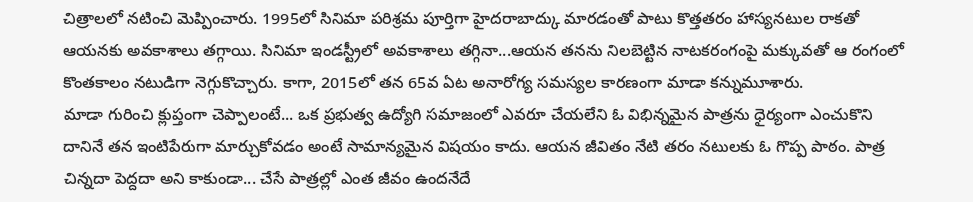చిత్రాలలో నటించి మెప్పించారు. 1995లో సినిమా పరిశ్రమ పూర్తిగా హైదరాబాద్కు మారడంతో పాటు కొత్తతరం హాస్యనటుల రాకతో ఆయనకు అవకాశాలు తగ్గాయి. సినిమా ఇండస్ట్రీలో అవకాశాలు తగ్గినా...ఆయన తనను నిలబెట్టిన నాటకరంగంపై మక్కువతో ఆ రంగంలో కొంతకాలం నటుడిగా నెగ్గుకొచ్చారు. కాగా, 2015లో తన 65వ ఏట అనారోగ్య సమస్యల కారణంగా మాడా కన్నుమూశారు.
మాడా గురించి క్లుప్తంగా చెప్పాలంటే... ఒక ప్రభుత్వ ఉద్యోగి సమాజంలో ఎవరూ చేయలేని ఓ విభిన్నమైన పాత్రను ధైర్యంగా ఎంచుకొని దానినే తన ఇంటిపేరుగా మార్చుకోవడం అంటే సామాన్యమైన విషయం కాదు. ఆయన జీవితం నేటి తరం నటులకు ఓ గొప్ప పాఠం. పాత్ర చిన్నదా పెద్దదా అని కాకుండా... చేసే పాత్రల్లో ఎంత జీవం ఉందనేదే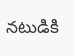నటుడికి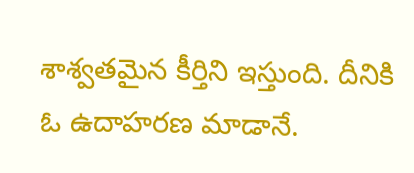శాశ్వతమైన కీర్తిని ఇస్తుంది. దీనికి ఓ ఉదాహరణ మాడానే.